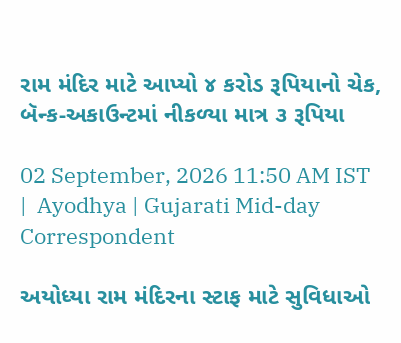રામ મંદિર માટે આપ્યો ૪ કરોડ રૂપિયાનો ચેક, બૅન્ક-અકાઉન્ટમાં નીકળ્યા માત્ર ૩ રૂપિયા

02 September, 2026 11:50 AM IST  |  Ayodhya | Gujarati Mid-day Correspondent

અયોધ્યા રામ મંદિરના સ્ટાફ માટે સુવિધાઓ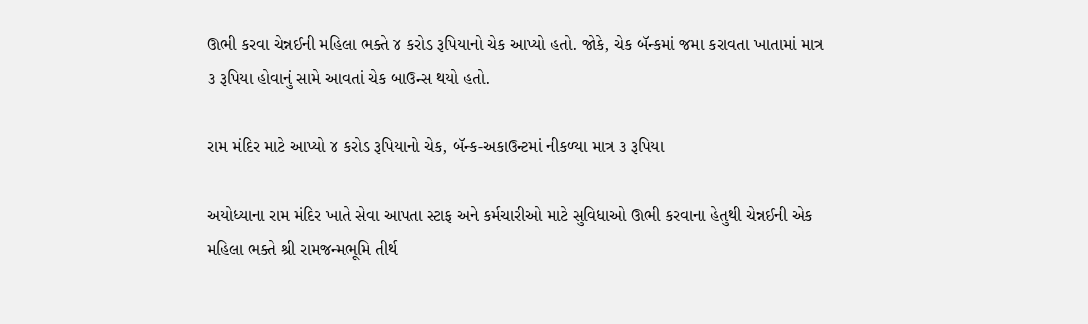ઊભી કરવા ચેન્નઈની મહિલા ભક્તે ૪ કરોડ રૂપિયાનો ચેક આપ્યો હતો. જોકે, ચેક બૅન્કમાં જમા કરાવતા ખાતામાં માત્ર ૩ રૂપિયા હોવાનું સામે આવતાં ચેક બાઉન્સ થયો હતો.

રામ મંદિર માટે આપ્યો ૪ કરોડ રૂપિયાનો ચેક, બૅન્ક-અકાઉન્ટમાં નીકળ્યા માત્ર ૩ રૂપિયા

અયોધ્યાના રામ મંદિર ખાતે સેવા આપતા સ્ટાફ અને કર્મચારીઓ માટે સુવિધાઓ ઊભી કરવાના હેતુથી ચેન્નઈની એક મહિલા ભક્તે શ્રી રામજન્મભૂમિ તીર્થ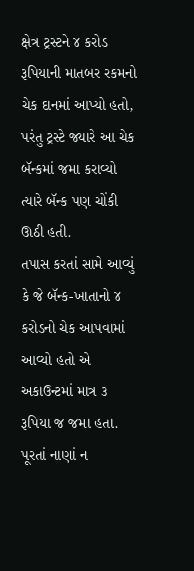ક્ષેત્ર ટ્રસ્ટને ૪ કરોડ રૂપિયાની માતબર રકમનો ચેક દાનમાં આપ્યો હતો, પરંતુ ટ્રસ્ટે જ્યારે આ ચેક બૅન્કમાં જમા કરાવ્યો ત્યારે બૅન્ક પણ ચોંકી ઊઠી હતી.
તપાસ કરતાં સામે આવ્યું કે જે બૅન્ક-ખાતાનો ૪ કરોડનો ચેક આપવામાં આવ્યો હતો એ અકાઉન્ટમાં માત્ર ૩ રૂપિયા જ જમા હતા. પૂરતાં નાણાં ન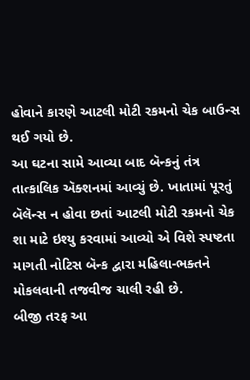હોવાને કારણે આટલી મોટી રકમનો ચેક બાઉન્સ થઈ ગયો છે.
આ ઘટના સામે આવ્યા બાદ બૅન્કનું તંત્ર તાત્કાલિક ઍક્શનમાં આવ્યું છે. ખાતામાં પૂરતું બૅલૅન્સ ન હોવા છતાં આટલી મોટી રકમનો ચેક શા માટે ઇશ્યુ કરવામાં આવ્યો એ વિશે સ્પષ્ટતા માગતી નોટિસ બૅન્ક દ્વારા મહિલા-ભક્તને મોકલવાની તજવીજ ચાલી રહી છે.
બીજી તરફ આ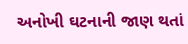અનોખી ઘટનાની જાણ થતાં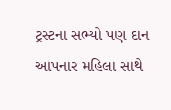ટ્રસ્ટના સભ્યો પણ દાન આપનાર મહિલા સાથે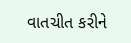વાતચીત કરીને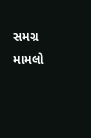સમગ્ર મામલો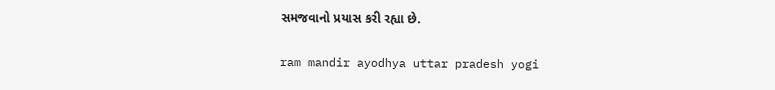સમજવાનો પ્રયાસ કરી રહ્યા છે.

ram mandir ayodhya uttar pradesh yogi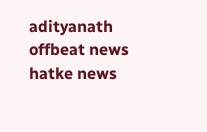adityanath offbeat news hatke news